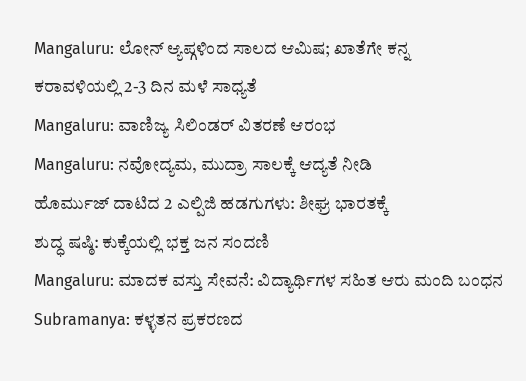Mangaluru: ಲೋನ್ ಆ್ಯಪ್ಗಳಿಂದ ಸಾಲದ ಆಮಿಷ; ಖಾತೆಗೇ ಕನ್ನ
ಕರಾವಳಿಯಲ್ಲಿ 2-3 ದಿನ ಮಳೆ ಸಾಧ್ಯತೆ
Mangaluru: ವಾಣಿಜ್ಯ ಸಿಲಿಂಡರ್ ವಿತರಣೆ ಆರಂಭ
Mangaluru: ನವೋದ್ಯಮ, ಮುದ್ರಾ ಸಾಲಕ್ಕೆ ಆದ್ಯತೆ ನೀಡಿ
ಹೊರ್ಮುಜ್ ದಾಟಿದ 2 ಎಲ್ಪಿಜಿ ಹಡಗುಗಳು: ಶೀಘ್ರ ಭಾರತಕ್ಕೆ
ಶುದ್ಧ ಷಷ್ಠಿ: ಕುಕ್ಕೆಯಲ್ಲಿ ಭಕ್ತ ಜನ ಸಂದಣಿ
Mangaluru: ಮಾದಕ ವಸ್ತು ಸೇವನೆ: ವಿದ್ಯಾರ್ಥಿಗಳ ಸಹಿತ ಆರು ಮಂದಿ ಬಂಧನ
Subramanya: ಕಳ್ಳತನ ಪ್ರಕರಣದ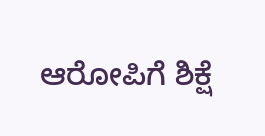ಆರೋಪಿಗೆ ಶಿಕ್ಷೆ